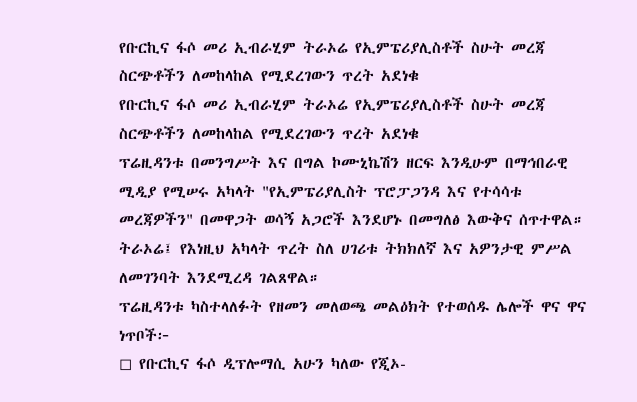የቡርኪና ፋሶ መሪ ኢብራሂም ትራኦሬ የኢምፔሪያሊስቶች ስሁት መረጃ ስርጭቶችን ለመከላከል የሚደረገውን ጥረት አደነቁ
የቡርኪና ፋሶ መሪ ኢብራሂም ትራኦሬ የኢምፔሪያሊስቶች ስሁት መረጃ ስርጭቶችን ለመከላከል የሚደረገውን ጥረት አደነቁ
ፕሬዚዳንቱ በመንግሥት እና በግል ኮሙኒኬሽን ዘርፍ እንዲሁም በማኅበራዊ ሚዲያ የሚሠሩ አካላት "የኢምፔሪያሊስት ፕሮፓጋንዳ እና የተሳሳቱ መረጃዎችን" በመዋጋት ወሳኝ አጋሮች እንደሆኑ በመግለፅ እውቅና ሰጥተዋል።
ትራኦሬ፤ የእነዚህ አካላት ጥረት ስለ ሀገሪቱ ትክክለኛ እና አዎንታዊ ምሥል ለመገንባት እንደሚረዳ ገልጸዋል።
ፕሬዚዳንቱ ካስተላለፉት የዘመን መለወጫ መልዕክት የተወሰዱ ሌሎች ዋና ዋና ነጥቦች፦
◻ የቡርኪና ፋሶ ዲፕሎማሲ አሁን ካለው የጂኦ-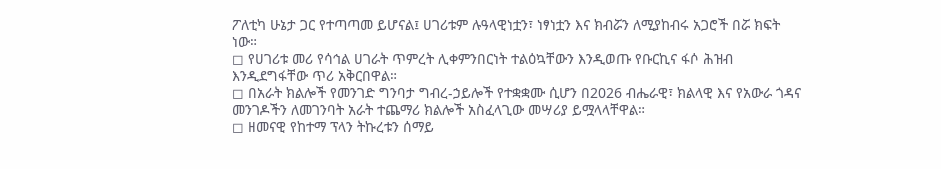ፖለቲካ ሁኔታ ጋር የተጣጣመ ይሆናል፤ ሀገሪቱም ሉዓላዊነቷን፣ ነፃነቷን እና ክብሯን ለሚያከብሩ አጋሮች በሯ ክፍት ነው።
◻ የሀገሪቱ መሪ የሳኅል ሀገራት ጥምረት ሊቀምንበርነት ተልዕኳቸውን እንዲወጡ የቡርኪና ፋሶ ሕዝብ እንዲደግፋቸው ጥሪ አቅርበዋል።
◻ በአራት ክልሎች የመንገድ ግንባታ ግብረ-ኃይሎች የተቋቋሙ ሲሆን በ2026 ብሔራዊ፣ ክልላዊ እና የአውራ ጎዳና መንገዶችን ለመገንባት አራት ተጨማሪ ክልሎች አስፈላጊው መሣሪያ ይሟላላቸዋል።
◻ ዘመናዊ የከተማ ፕላን ትኩረቱን ሰማይ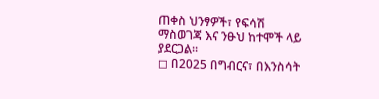ጠቀስ ህንፃዎች፣ የፍሳሽ ማስወገጃ እና ንፁህ ከተሞች ላይ ያደርጋል።
◻ በ2025 በግብርና፣ በእንስሳት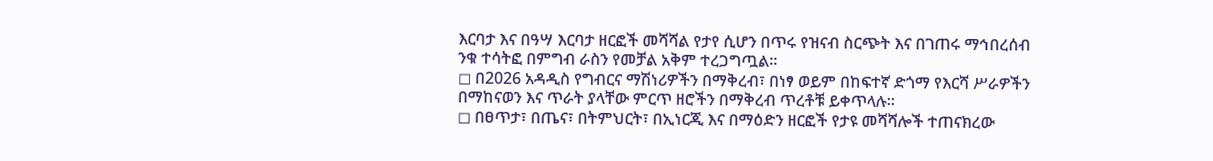እርባታ እና በዓሣ እርባታ ዘርፎች መሻሻል የታየ ሲሆን በጥሩ የዝናብ ስርጭት እና በገጠሩ ማኅበረሰብ ንቁ ተሳትፎ በምግብ ራስን የመቻል አቅም ተረጋግጧል።
◻ በ2026 አዳዲስ የግብርና ማሽነሪዎችን በማቅረብ፣ በነፃ ወይም በከፍተኛ ድጎማ የእርሻ ሥራዎችን በማከናወን እና ጥራት ያላቸው ምርጥ ዘሮችን በማቅረብ ጥረቶቹ ይቀጥላሉ።
◻ በፀጥታ፣ በጤና፣ በትምህርት፣ በኢነርጂ እና በማዕድን ዘርፎች የታዩ መሻሻሎች ተጠናክረው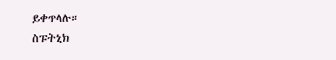ይቀጥላሉ።
ስፑትኒክ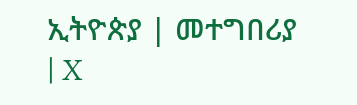ኢትዮጵያ | መተግበሪያ | X